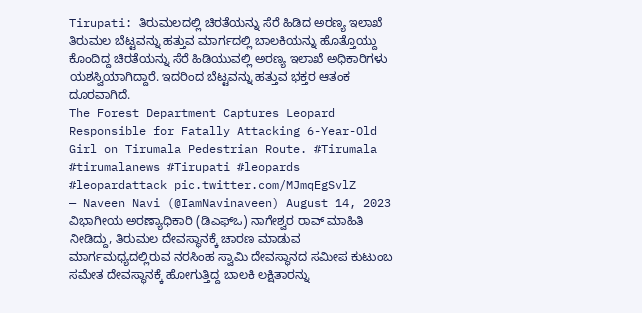Tirupati: ತಿರುಮಲದಲ್ಲಿ ಚಿರತೆಯನ್ನು ಸೆರೆ ಹಿಡಿದ ಅರಣ್ಯ ಇಲಾಖೆ
ತಿರುಮಲ ಬೆಟ್ಟವನ್ನು ಹತ್ತುವ ಮಾರ್ಗದಲ್ಲಿ ಬಾಲಕಿಯನ್ನು ಹೊತ್ತೊಯ್ದು ಕೊಂದಿದ್ದ ಚಿರತೆಯನ್ನು ಸೆರೆ ಹಿಡಿಯುವಲ್ಲಿ ಅರಣ್ಯ ಇಲಾಖೆ ಅಧಿಕಾರಿಗಳು ಯಶಸ್ವಿಯಾಗಿದ್ದಾರೆ. ಇದರಿಂದ ಬೆಟ್ಟವನ್ನು ಹತ್ತುವ ಭಕ್ತರ ಆತಂಕ ದೂರವಾಗಿದೆ.
The Forest Department Captures Leopard Responsible for Fatally Attacking 6-Year-Old Girl on Tirumala Pedestrian Route. #Tirumala #tirumalanews #Tirupati #leopards #leopardattack pic.twitter.com/MJmqEgSvlZ
— Naveen Navi (@IamNavinaveen) August 14, 2023
ವಿಭಾಗೀಯ ಅರಣ್ಯಾಧಿಕಾರಿ (ಡಿಎಫ್ಒ) ನಾಗೇಶ್ವರ ರಾವ್ ಮಾಹಿತಿ ನೀಡಿದ್ದು, ತಿರುಮಲ ದೇವಸ್ಥಾನಕ್ಕೆ ಚಾರಣ ಮಾಡುವ ಮಾರ್ಗಮಧ್ಯದಲ್ಲಿರುವ ನರಸಿಂಹ ಸ್ವಾಮಿ ದೇವಸ್ಥಾನದ ಸಮೀಪ ಕುಟುಂಬ ಸಮೇತ ದೇವಸ್ಥಾನಕ್ಕೆ ಹೋಗುತ್ತಿದ್ದ ಬಾಲಕಿ ಲಕ್ಷಿತಾರನ್ನು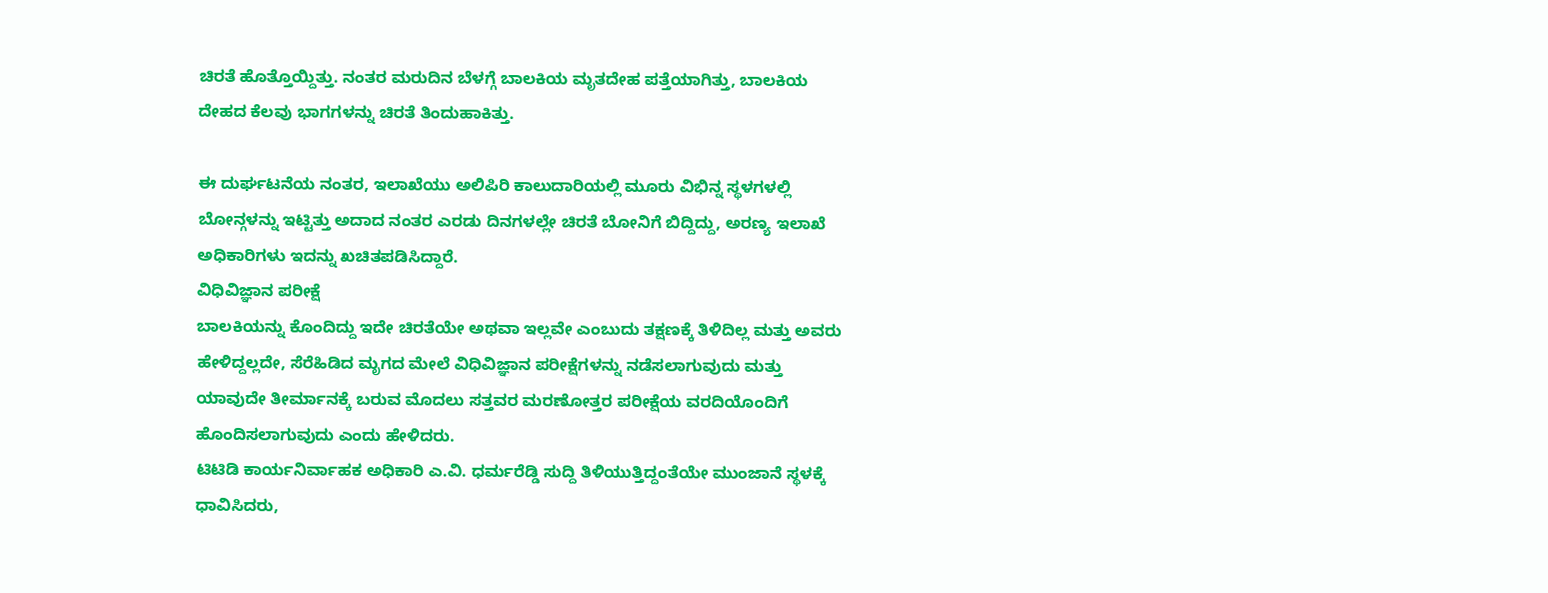ಚಿರತೆ ಹೊತ್ತೊಯ್ದಿತ್ತು. ನಂತರ ಮರುದಿನ ಬೆಳಗ್ಗೆ ಬಾಲಕಿಯ ಮೃತದೇಹ ಪತ್ತೆಯಾಗಿತ್ತು, ಬಾಲಕಿಯ ದೇಹದ ಕೆಲವು ಭಾಗಗಳನ್ನು ಚಿರತೆ ತಿಂದುಹಾಕಿತ್ತು.

ಈ ದುರ್ಘಟನೆಯ ನಂತರ, ಇಲಾಖೆಯು ಅಲಿಪಿರಿ ಕಾಲುದಾರಿಯಲ್ಲಿ ಮೂರು ವಿಭಿನ್ನ ಸ್ಥಳಗಳಲ್ಲಿ ಬೋನ್ಗಳನ್ನು ಇಟ್ಟಿತ್ತು ಅದಾದ ನಂತರ ಎರಡು ದಿನಗಳಲ್ಲೇ ಚಿರತೆ ಬೋನಿಗೆ ಬಿದ್ದಿದ್ದು, ಅರಣ್ಯ ಇಲಾಖೆ ಅಧಿಕಾರಿಗಳು ಇದನ್ನು ಖಚಿತಪಡಿಸಿದ್ದಾರೆ.
ವಿಧಿವಿಜ್ಞಾನ ಪರೀಕ್ಷೆ
ಬಾಲಕಿಯನ್ನು ಕೊಂದಿದ್ದು ಇದೇ ಚಿರತೆಯೇ ಅಥವಾ ಇಲ್ಲವೇ ಎಂಬುದು ತಕ್ಷಣಕ್ಕೆ ತಿಳಿದಿಲ್ಲ ಮತ್ತು ಅವರು ಹೇಳಿದ್ದಲ್ಲದೇ, ಸೆರೆಹಿಡಿದ ಮೃಗದ ಮೇಲೆ ವಿಧಿವಿಜ್ಞಾನ ಪರೀಕ್ಷೆಗಳನ್ನು ನಡೆಸಲಾಗುವುದು ಮತ್ತು ಯಾವುದೇ ತೀರ್ಮಾನಕ್ಕೆ ಬರುವ ಮೊದಲು ಸತ್ತವರ ಮರಣೋತ್ತರ ಪರೀಕ್ಷೆಯ ವರದಿಯೊಂದಿಗೆ ಹೊಂದಿಸಲಾಗುವುದು ಎಂದು ಹೇಳಿದರು.
ಟಿಟಿಡಿ ಕಾರ್ಯನಿರ್ವಾಹಕ ಅಧಿಕಾರಿ ಎ.ವಿ. ಧರ್ಮರೆಡ್ಡಿ ಸುದ್ದಿ ತಿಳಿಯುತ್ತಿದ್ದಂತೆಯೇ ಮುಂಜಾನೆ ಸ್ಥಳಕ್ಕೆ ಧಾವಿಸಿದರು,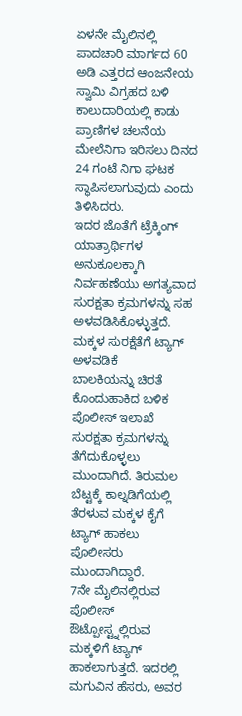ಏಳನೇ ಮೈಲಿನಲ್ಲಿ ಪಾದಚಾರಿ ಮಾರ್ಗದ 60 ಅಡಿ ಎತ್ತರದ ಆಂಜನೇಯ ಸ್ವಾಮಿ ವಿಗ್ರಹದ ಬಳಿ ಕಾಲುದಾರಿಯಲ್ಲಿ ಕಾಡು ಪ್ರಾಣಿಗಳ ಚಲನೆಯ ಮೇಲೆನಿಗಾ ಇರಿಸಲು ದಿನದ 24 ಗಂಟೆ ನಿಗಾ ಘಟಕ ಸ್ಥಾಪಿಸಲಾಗುವುದು ಎಂದು ತಿಳಿಸಿದರು.
ಇದರ ಜೊತೆಗೆ ಟ್ರೆಕ್ಕಿಂಗ್ ಯಾತ್ರಾರ್ಥಿಗಳ ಅನುಕೂಲಕ್ಕಾಗಿ ನಿರ್ವಹಣೆಯು ಅಗತ್ಯವಾದ ಸುರಕ್ಷತಾ ಕ್ರಮಗಳನ್ನು ಸಹ ಅಳವಡಿಸಿಕೊಳ್ಳುತ್ತದೆ.
ಮಕ್ಕಳ ಸುರಕ್ಷೆತೆಗೆ ಟ್ಯಾಗ್ ಅಳವಡಿಕೆ
ಬಾಲಕಿಯನ್ನು ಚಿರತೆ ಕೊಂದುಹಾಕಿದ ಬಳಿಕ ಪೊಲೀಸ್ ಇಲಾಖೆ ಸುರಕ್ಷತಾ ಕ್ರಮಗಳನ್ನು ತೆಗೆದುಕೊಳ್ಳಲು ಮುಂದಾಗಿದೆ. ತಿರುಮಲ ಬೆಟ್ಟಕ್ಕೆ ಕಾಲ್ನಡಿಗೆಯಲ್ಲಿ ತೆರಳುವ ಮಕ್ಕಳ ಕೈಗೆ ಟ್ಯಾಗ್ ಹಾಕಲು ಪೊಲೀಸರು ಮುಂದಾಗಿದ್ದಾರೆ.
7ನೇ ಮೈಲಿನಲ್ಲಿರುವ ಪೊಲೀಸ್ ಔಟ್ಪೋಸ್ಟ್ನಲ್ಲಿರುವ ಮಕ್ಕಳಿಗೆ ಟ್ಯಾಗ್ ಹಾಕಲಾಗುತ್ತದೆ. ಇದರಲ್ಲಿ ಮಗುವಿನ ಹೆಸರು, ಅವರ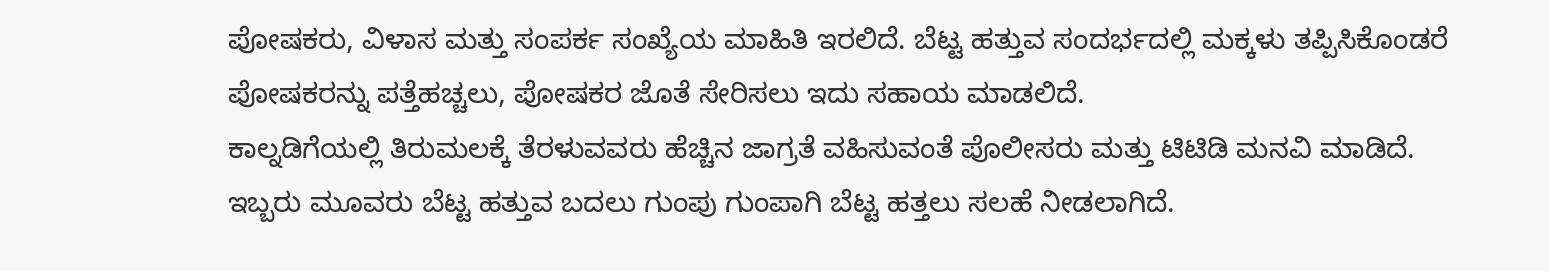ಪೋಷಕರು, ವಿಳಾಸ ಮತ್ತು ಸಂಪರ್ಕ ಸಂಖ್ಯೆಯ ಮಾಹಿತಿ ಇರಲಿದೆ. ಬೆಟ್ಟ ಹತ್ತುವ ಸಂದರ್ಭದಲ್ಲಿ ಮಕ್ಕಳು ತಪ್ಪಿಸಿಕೊಂಡರೆ ಪೋಷಕರನ್ನು ಪತ್ತೆಹಚ್ಚಲು, ಪೋಷಕರ ಜೊತೆ ಸೇರಿಸಲು ಇದು ಸಹಾಯ ಮಾಡಲಿದೆ.
ಕಾಲ್ನಡಿಗೆಯಲ್ಲಿ ತಿರುಮಲಕ್ಕೆ ತೆರಳುವವರು ಹೆಚ್ಚಿನ ಜಾಗ್ರತೆ ವಹಿಸುವಂತೆ ಪೊಲೀಸರು ಮತ್ತು ಟಿಟಿಡಿ ಮನವಿ ಮಾಡಿದೆ. ಇಬ್ಬರು ಮೂವರು ಬೆಟ್ಟ ಹತ್ತುವ ಬದಲು ಗುಂಪು ಗುಂಪಾಗಿ ಬೆಟ್ಟ ಹತ್ತಲು ಸಲಹೆ ನೀಡಲಾಗಿದೆ.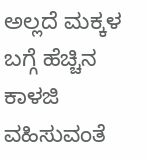ಅಲ್ಲದೆ ಮಕ್ಕಳ ಬಗ್ಗೆ ಹೆಚ್ಚಿನ ಕಾಳಜಿ ವಹಿಸುವಂತೆ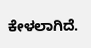ಕೇಳಲಾಗಿದೆ.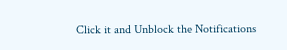Click it and Unblock the Notifications